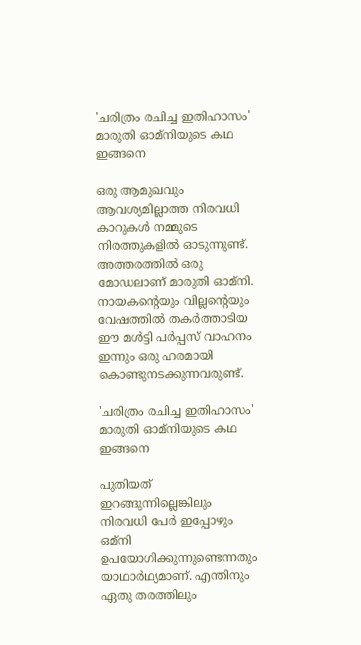'ചരിത്രം രചിച്ച ഇതിഹാസം' മാരുതി ഓമ്‌നിയുടെ കഥ ഇങ്ങനെ

ഒരു ആമുഖവും ആവശ്യമില്ലാത്ത നിരവധി കാറുകൾ നമ്മുടെ നിരത്തുകളിൽ ഓടുന്നുണ്ട്. അത്തരത്തിൽ ഒരു മോഡലാണ് മാരുതി ഓമ്‌നി. നായകന്റെയും വില്ലന്റെയും വേഷത്തില്‍ തകര്‍ത്താടിയ ഈ മൾട്ടി പർപ്പസ് വാഹനം ഇന്നും ഒരു ഹരമായി കൊണ്ടുനടക്കുന്നവരുണ്ട്.

'ചരിത്രം രചിച്ച ഇതിഹാസം' മാരുതി ഓമ്‌നിയുടെ കഥ ഇങ്ങനെ

പുതിയത് ഇറങ്ങുന്നില്ലെങ്കിലും നിരവധി പേര്‍ ഇപ്പോഴും ഒമ്‌നി ഉപയോഗിക്കുന്നുണ്ടെന്നതും യാഥാർഥ്യമാണ്. എന്തിനും ഏതു തരത്തിലും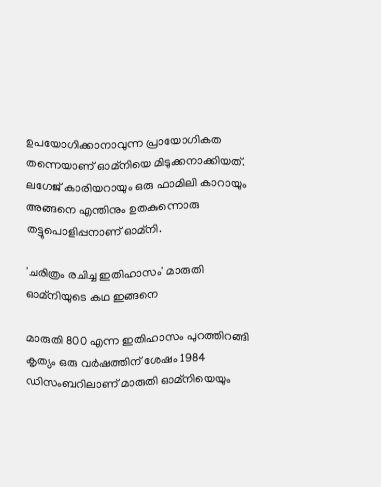ഉപയോഗിക്കാനാവുന്ന പ്രായോഗികത തന്നെയാണ് ഓമ്‌നിയെ മിടുക്കനാക്കിയത്. ലഗേജ് കാരിയറായും ഒരു ഫാമിലി കാറായും അങ്ങനെ എന്തിനും ഉതകുന്നൊരു തട്ടുപൊളിപ്പനാണ് ഓമ്‌നി.

'ചരിത്രം രചിച്ച ഇതിഹാസം' മാരുതി ഓമ്‌നിയുടെ കഥ ഇങ്ങനെ

മാരുതി 800 എന്ന ഇതിഹാസം പുറത്തിറങ്ങി കൃത്യം ഒരു വര്‍ഷത്തിന് ശേഷം 1984 ഡിസംബറിലാണ് മാരുതി ഓമ്‌നിയെയും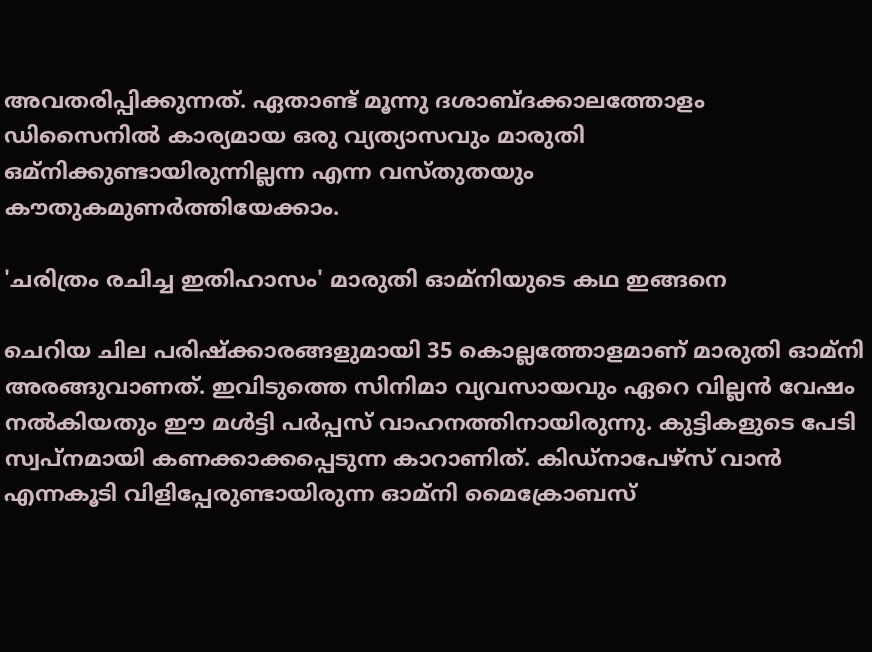അവതരിപ്പിക്കുന്നത്. ഏതാണ്ട് മൂന്നു ദശാബ്‌ദക്കാലത്തോളം ഡിസൈനില്‍ കാര്യമായ ഒരു വ്യത്യാസവും മാരുതി ഒമ്‌നിക്കുണ്ടായിരുന്നില്ലന്ന എന്ന വസ്തുതയും കൗതുകമുണർത്തിയേക്കാം.

'ചരിത്രം രചിച്ച ഇതിഹാസം' മാരുതി ഓമ്‌നിയുടെ കഥ ഇങ്ങനെ

ചെറിയ ചില പരിഷ്ക്കാരങ്ങളുമായി 35 കൊല്ലത്തോളമാണ് മാരുതി ഓമ്‌നി അരങ്ങുവാണത്. ഇവിടുത്തെ സിനിമാ വ്യവസായവും ഏറെ വില്ലൻ വേഷം നൽകിയതും ഈ മൾട്ടി പർപ്പസ് വാഹനത്തിനായിരുന്നു. കുട്ടികളുടെ പേടി സ്വപ്നമായി കണക്കാക്കപ്പെടുന്ന കാറാണിത്. കിഡ്‌നാപേഴ്‌സ് വാൻ എന്നകൂടി വിളിപ്പേരുണ്ടായിരുന്ന ഓമ്‌നി മൈക്രോബസ്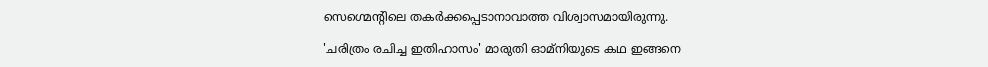സെഗ്മെന്റിലെ തകർക്കപ്പെടാനാവാത്ത വിശ്വാസമായിരുന്നു.

'ചരിത്രം രചിച്ച ഇതിഹാസം' മാരുതി ഓമ്‌നിയുടെ കഥ ഇങ്ങനെ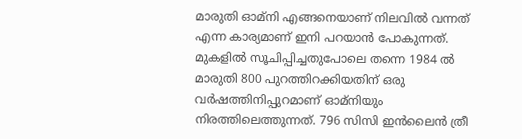മാരുതി ഓ‌മ്നി എങ്ങനെയാണ് നിലവിൽ വന്നത് എന്ന കാര്യമാണ് ഇനി പറയാൻ പോകുന്നത്. മുകളിൽ സൂചിപ്പിച്ചതുപോലെ തന്നെ 1984 ൽ മാരുതി 800 പുറത്തിറക്കിയതിന് ഒരു വർഷത്തിനിപ്പുറമാണ് ഓമ്‌നിയും നിരത്തിലെത്തുന്നത്. 796 സിസി ഇൻലൈൻ ത്രീ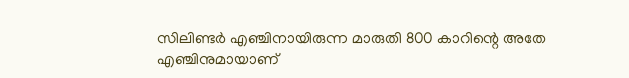സിലിണ്ടർ എഞ്ചിനായിരുന്ന മാരുതി 800 കാറിന്റെ അതേ എഞ്ചിനുമായാണ്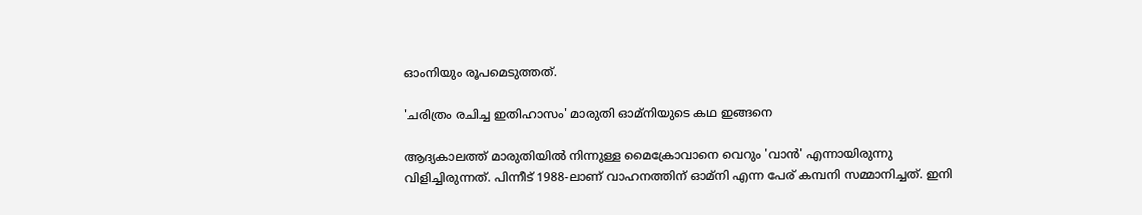ഓംനിയും രൂപമെടുത്തത്.

'ചരിത്രം രചിച്ച ഇതിഹാസം' മാരുതി ഓമ്‌നിയുടെ കഥ ഇങ്ങനെ

ആദ്യകാലത്ത് മാരുതിയിൽ നിന്നുള്ള മൈക്രോവാനെ വെറും 'വാൻ' എന്നായിരുന്നു വിളിച്ചിരുന്നത്. പിന്നീട് 1988-ലാണ് വാഹനത്തിന് ഓമ്‌നി എന്ന പേര് കമ്പനി സമ്മാനിച്ചത്. ഇനി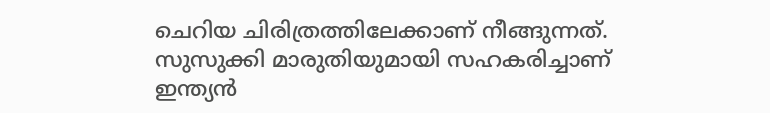ചെറിയ ചിരിത്രത്തിലേക്കാണ് നീങ്ങുന്നത്. സുസുക്കി മാരുതിയുമായി സഹകരിച്ചാണ് ഇന്ത്യൻ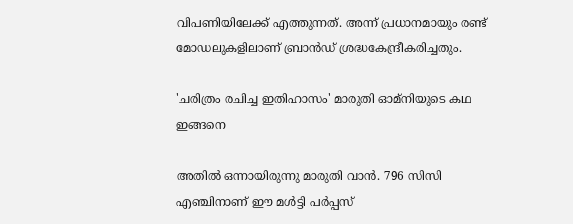വിപണിയിലേക്ക് എത്തുന്നത്. അന്ന് പ്രധാനമായും രണ്ട് മോഡലുകളിലാണ് ബ്രാൻഡ് ശ്രദ്ധകേന്ദ്രീകരിച്ചതും.

'ചരിത്രം രചിച്ച ഇതിഹാസം' മാരുതി ഓമ്‌നിയുടെ കഥ ഇങ്ങനെ

അതിൽ ഒന്നായിരുന്നു മാരുതി വാൻ. 796 സിസി എഞ്ചിനാണ് ഈ മൾട്ടി പർപ്പസ്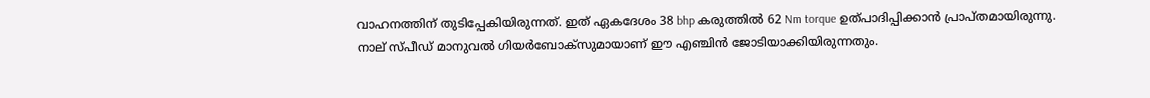വാഹനത്തിന് തുടിപ്പേകിയിരുന്നത്. ഇത് ഏകദേശം 38 bhp കരുത്തിൽ 62 Nm torque ഉത്പാദിപ്പിക്കാൻ പ്രാപ്‌തമായിരുന്നു. നാല് സ്പീഡ് മാനുവൽ ഗിയർബോക്‌സുമായാണ് ഈ എഞ്ചിൻ ജോടിയാക്കിയിരുന്നതും.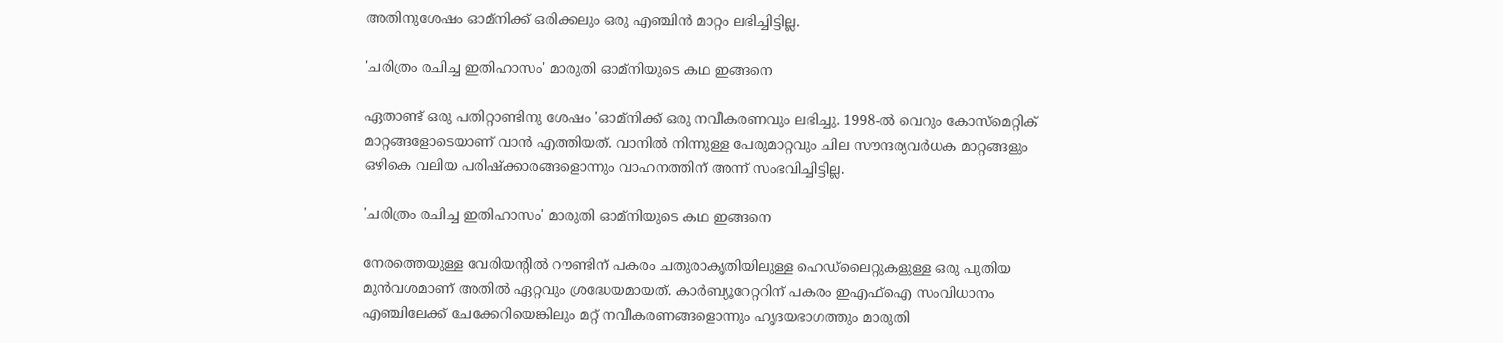അതിനുശേഷം ഓമ്‌നിക്ക് ഒരിക്കലും ഒരു എഞ്ചിൻ മാറ്റം ലഭിച്ചിട്ടില്ല.

'ചരിത്രം രചിച്ച ഇതിഹാസം' മാരുതി ഓമ്‌നിയുടെ കഥ ഇങ്ങനെ

ഏതാണ്ട് ഒരു പതിറ്റാണ്ടിനു ശേഷം 'ഓമ്‌നിക്ക് ഒരു നവീകരണവും ലഭിച്ചു. 1998-ൽ വെറും കോസ്മെറ്റിക് മാറ്റങ്ങളോടെയാണ് വാൻ എത്തിയത്. വാനിൽ നിന്നുള്ള പേരുമാറ്റവും ചില സൗന്ദര്യവർധക മാറ്റങ്ങളും ഒഴികെ വലിയ പരിഷ്ക്കാരങ്ങളൊന്നും വാഹനത്തിന് അന്ന് സംഭവിച്ചിട്ടില്ല.

'ചരിത്രം രചിച്ച ഇതിഹാസം' മാരുതി ഓമ്‌നിയുടെ കഥ ഇങ്ങനെ

നേരത്തെയുള്ള വേരിയന്റിൽ റൗണ്ടിന് പകരം ചതുരാകൃതിയിലുള്ള ഹെഡ്‌ലൈറ്റുകളുള്ള ഒരു പുതിയ മുൻവശമാണ് അതിൽ ഏറ്റവും ശ്രദ്ധേയമായത്. കാർബ്യൂറേറ്ററിന് പകരം ഇഎഫ്ഐ സംവിധാനം എഞ്ചിലേക്ക് ചേക്കേറിയെങ്കിലും മറ്റ് നവീകരണങ്ങളൊന്നും ഹൃദയഭാഗത്തും മാരുതി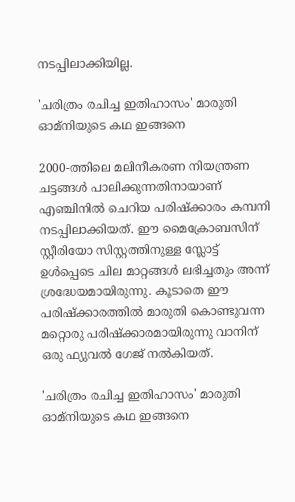നടപ്പിലാക്കിയില്ല.

'ചരിത്രം രചിച്ച ഇതിഹാസം' മാരുതി ഓമ്‌നിയുടെ കഥ ഇങ്ങനെ

2000-ത്തിലെ മലിനീകരണ നിയന്ത്രണ ചട്ടങ്ങൾ പാലിക്കുന്നതിനായാണ് എഞ്ചിനിൽ ചെറിയ പരിഷ്ക്കാരം കമ്പനി നടപ്പിലാക്കിയത്. ഈ മൈക്രോബസിന് സ്റ്റീരിയോ സിസ്റ്റത്തിനുള്ള സ്ലോട്ട് ഉൾപ്പെടെ ചില മാറ്റങ്ങൾ ലഭിച്ചതും അന്ന് ശ്രദ്ധേയമായിരുന്നു. കൂടാതെ ഈ പരിഷ്ക്കാരത്തിൽ മാരുതി കൊണ്ടുവന്ന മറ്റൊരു പരിഷ്ക്കാരമായിരുന്നു വാനിന് ഒരു ഫ്യുവൽ ഗേജ് നൽകിയത്.

'ചരിത്രം രചിച്ച ഇതിഹാസം' മാരുതി ഓമ്‌നിയുടെ കഥ ഇങ്ങനെ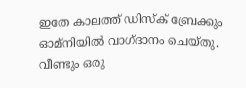ഇതേ കാലത്ത് ഡിസ്‌ക് ബ്രേക്കും ഓമ്‌നിയിൽ വാഗ്‌ദാനം ചെയ്‌തു. വീണ്ടും ഒരു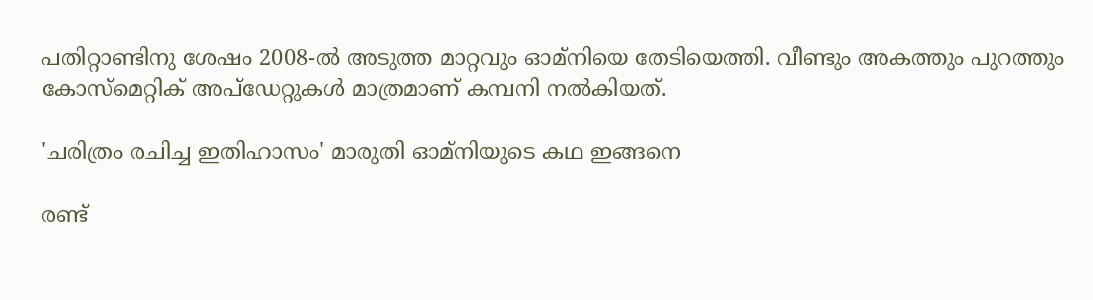പതിറ്റാണ്ടിനു ശേഷം 2008-ൽ അടുത്ത മാറ്റവും ഓമ്‌നിയെ തേടിയെത്തി. വീണ്ടും അകത്തും പുറത്തും കോസ്മെറ്റിക് അപ്‌ഡേറ്റുകൾ മാത്രമാണ് കമ്പനി നൽകിയത്.

'ചരിത്രം രചിച്ച ഇതിഹാസം' മാരുതി ഓമ്‌നിയുടെ കഥ ഇങ്ങനെ

രണ്ട്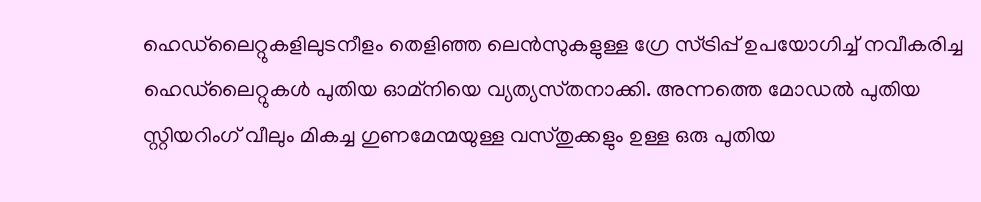ഹെഡ്‌ലൈറ്റുകളിലുടനീളം തെളിഞ്ഞ ലെൻസുകളുള്ള ഗ്രേ സ്ട്രിപ്പ് ഉപയോഗിച്ച് നവീകരിച്ച ഹെഡ്‌ലൈറ്റുകൾ പുതിയ ഓമ്‌നിയെ വ്യത്യസ്‌തനാക്കി. അന്നത്തെ മോഡൽ പുതിയ സ്റ്റിയറിംഗ് വീലും മികച്ച ഗുണമേന്മയുള്ള വസ്തുക്കളും ഉള്ള ഒരു പുതിയ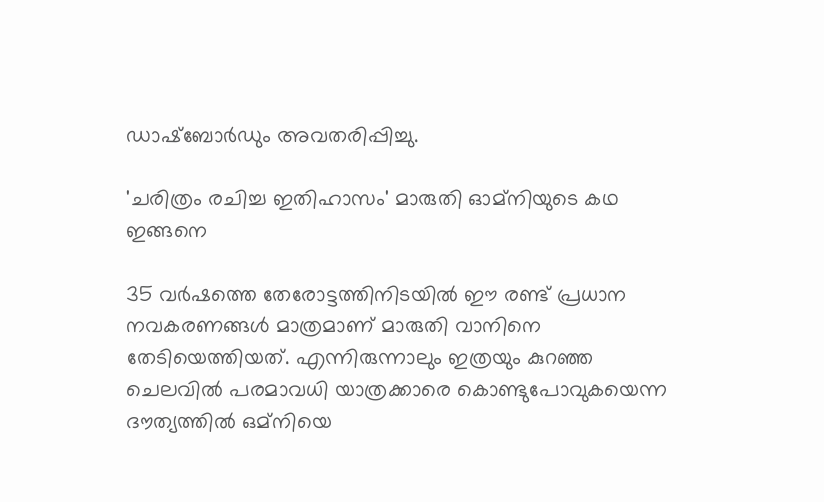ഡാഷ്‌ബോർഡും അവതരിപ്പിച്ചു.

'ചരിത്രം രചിച്ച ഇതിഹാസം' മാരുതി ഓമ്‌നിയുടെ കഥ ഇങ്ങനെ

35 വർഷത്തെ തേരോട്ടത്തിനിടയിൽ ഈ രണ്ട് പ്രധാന നവകരണങ്ങൾ മാത്രമാണ് മാരുതി വാനിനെ തേടിയെത്തിയത്. എന്നിരുന്നാലും ഇത്രയും കുറഞ്ഞ ചെലവില്‍ പരമാവധി യാത്രക്കാരെ കൊണ്ടുപോവുകയെന്ന ദൗത്യത്തില്‍ ഒമ്‌നിയെ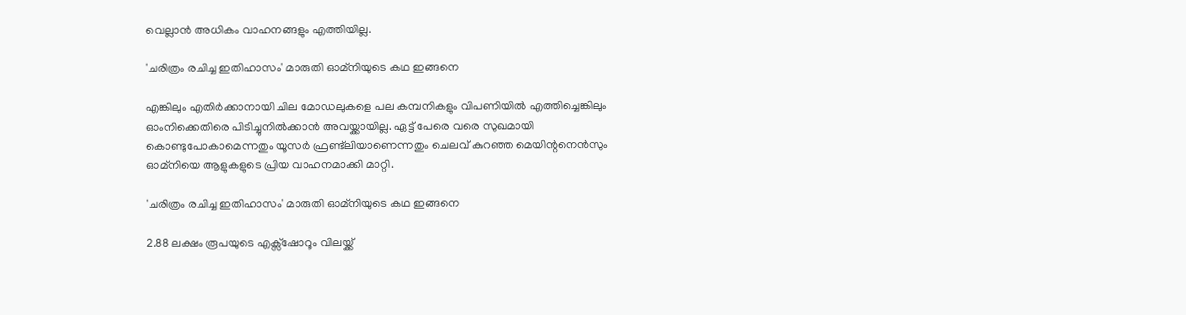വെല്ലാന്‍ അധികം വാഹനങ്ങളും എത്തിയില്ല.

'ചരിത്രം രചിച്ച ഇതിഹാസം' മാരുതി ഓമ്‌നിയുടെ കഥ ഇങ്ങനെ

എങ്കിലും എതിർക്കാനായി ചില മോഡലുകളെ പല കമ്പനികളും വിപണിയിൽ എത്തിച്ചെങ്കിലും ഓംനിക്കെതിരെ പിടിച്ചുനിൽക്കാൻ അവയ്ക്കായില്ല. ഏട്ട് പേരെ വരെ സുഖമായി കൊണ്ടുപോകാമെന്നതും യൂസര്‍ ഫ്രണ്ട്‌ലിയാണെന്നതും ചെലവ് കുറഞ്ഞ മെയിന്റനെൻസും ഓമ്‌നിയെ ആളുകളുടെ പ്രിയ വാഹനമാക്കി മാറ്റി.

'ചരിത്രം രചിച്ച ഇതിഹാസം' മാരുതി ഓമ്‌നിയുടെ കഥ ഇങ്ങനെ

2.88 ലക്ഷം രൂപയുടെ എക്സ്ഷോറൂം വിലയ്ക്ക്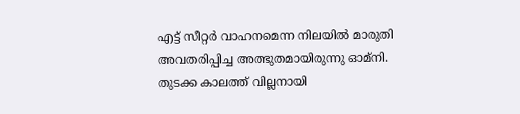എട്ട് സീറ്റർ വാഹനമെന്ന നിലയിൽ മാരുതി അവതരിപ്പിച്ച അത്ഭുതമായിരുന്നു ഓമ്‌നി. തുടക്ക കാലത്ത് വില്ലനായി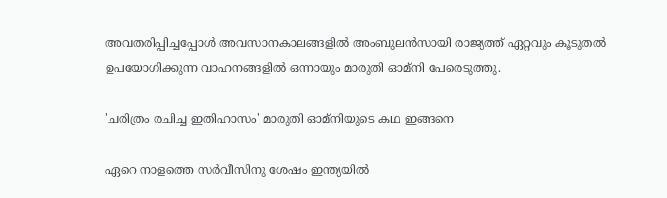അവതരിപ്പിച്ചപ്പോൾ അവസാനകാലങ്ങളിൽ അംബുലന്‍സായി രാജ്യത്ത് ഏറ്റവും കൂടുതല്‍ ഉപയോഗിക്കുന്ന വാഹനങ്ങളില്‍ ഒന്നായും മാരുതി ഓമ്‌നി പേരെടുത്തു.

'ചരിത്രം രചിച്ച ഇതിഹാസം' മാരുതി ഓമ്‌നിയുടെ കഥ ഇങ്ങനെ

ഏറെ നാളത്തെ സർവീസിനു ശേഷം ഇന്ത്യയിൽ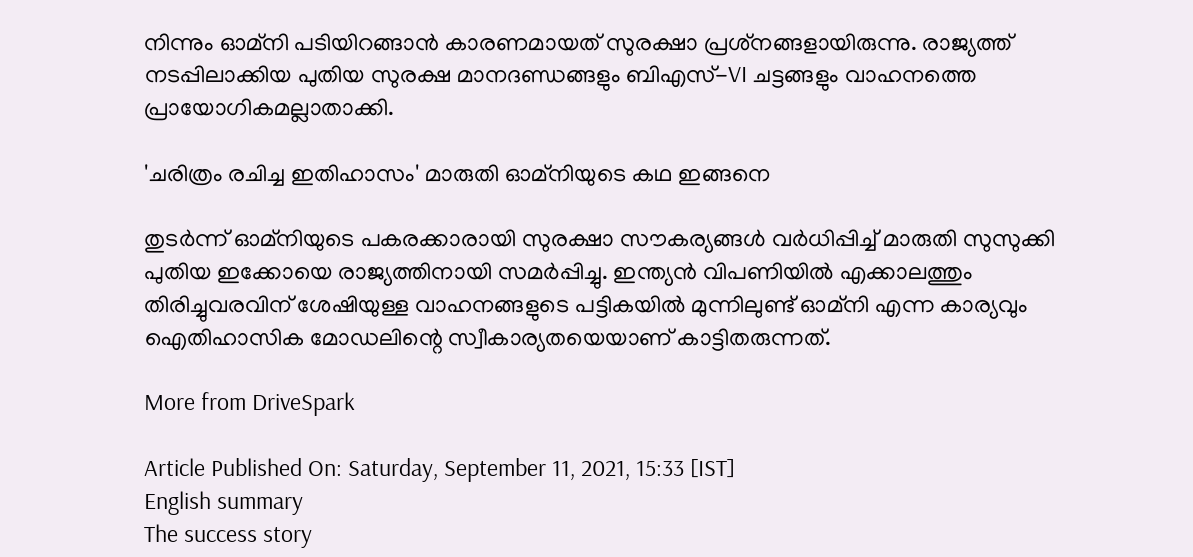നിന്നും ഓമ്‌നി പടിയിറങ്ങാൻ കാരണമായത് സുരക്ഷാ പ്രശ്‌നങ്ങളായിരുന്നു. രാജ്യത്ത് നടപ്പിലാക്കിയ പുതിയ സുരക്ഷ മാനദണ്ഡങ്ങളും ബിഎസ്-VI ചട്ടങ്ങളും വാഹനത്തെ പ്രായോഗികമല്ലാതാക്കി.

'ചരിത്രം രചിച്ച ഇതിഹാസം' മാരുതി ഓമ്‌നിയുടെ കഥ ഇങ്ങനെ

തുടർന്ന് ഓമ്‌നിയുടെ പകരക്കാരായി സുരക്ഷാ സൗകര്യങ്ങള്‍ വര്‍ധിപ്പിച്ച് മാരുതി സുസുക്കി പുതിയ ഇക്കോയെ രാജ്യത്തിനായി സമർപ്പിച്ചു. ഇന്ത്യന്‍ വിപണിയില്‍ എക്കാലത്തും തിരിച്ചുവരവിന് ശേഷിയുള്ള വാഹനങ്ങളുടെ പട്ടികയില്‍ മുന്നിലുണ്ട് ഓമ്‌നി എന്ന കാര്യവും ഐതിഹാസിക മോഡലിന്റെ സ്വീകാര്യതയെയാണ് കാട്ടിതരുന്നത്.

More from DriveSpark

Article Published On: Saturday, September 11, 2021, 15:33 [IST]
English summary
The success story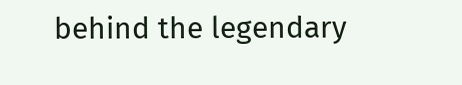behind the legendary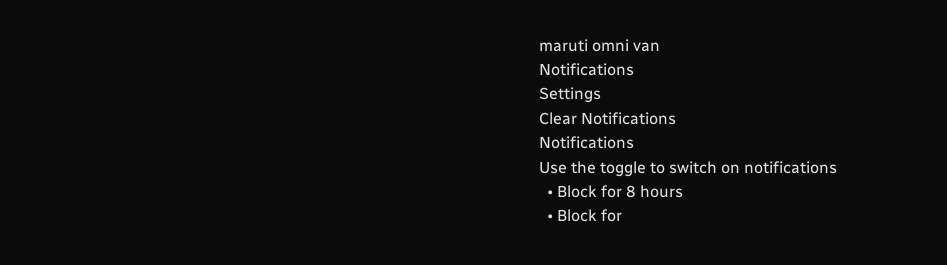maruti omni van
Notifications
Settings
Clear Notifications
Notifications
Use the toggle to switch on notifications
  • Block for 8 hours
  • Block for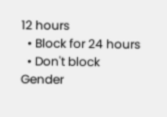12 hours
  • Block for 24 hours
  • Don't block
Gender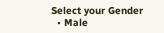Select your Gender
  • Male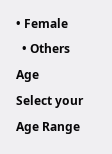• Female
  • Others
Age
Select your Age Range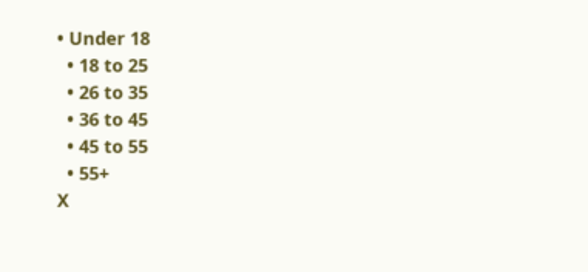• Under 18
  • 18 to 25
  • 26 to 35
  • 36 to 45
  • 45 to 55
  • 55+
X